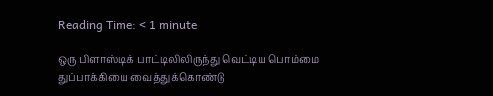Reading Time: < 1 minute

ஒரு பிளாஸ்டிக் பாட்டிலிலிருந்து வெட்டிய பொம்மை துப்பாக்கியை வைத்துக்கொண்டு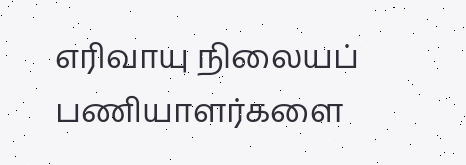எரிவாயு நிலையப் பணியாளர்களை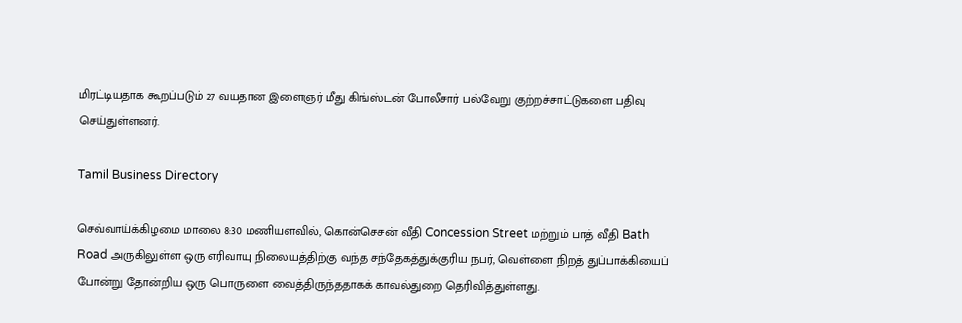மிரட்டியதாக கூறப்படும் 27 வயதான இளைஞர் மீது கிங்ஸ்டன் போலீசார் பல்வேறு குற்றச்சாட்டுகளை பதிவு செய்துள்ளனர்.

Tamil Business Directory

செவ்வாய்க்கிழமை மாலை 8:30 மணியளவில், கொன்செசன் வீதி Concession Street மற்றும் பாத் வீதி Bath Road அருகிலுள்ள ஒரு எரிவாயு நிலையத்திற்கு வந்த சந்தேகத்துக்குரிய நபர், வெள்ளை நிறத் துப்பாக்கியைப் போன்று தோன்றிய ஒரு பொருளை வைத்திருந்ததாகக் காவல்துறை தெரிவித்துள்ளது.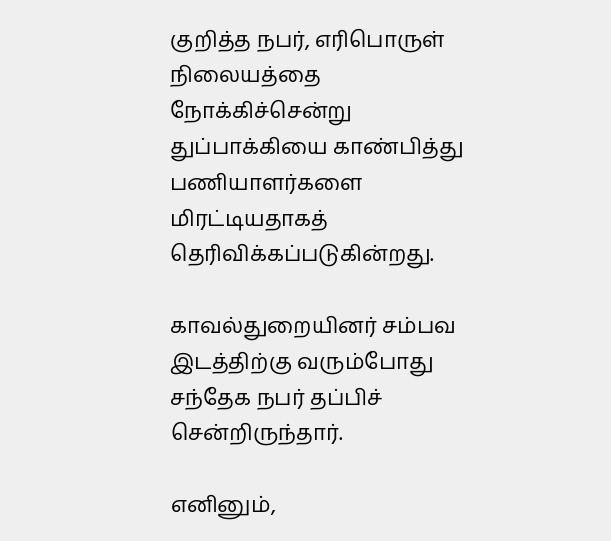குறித்த நபர், எரிபொருள் நிலையத்தை நோக்கிச்சென்று துப்பாக்கியை காண்பித்து பணியாளர்களை மிரட்டியதாகத் தெரிவிக்கப்படுகின்றது.

காவல்துறையினர் சம்பவ இடத்திற்கு வரும்போது சந்தேக நபர் தப்பிச் சென்றிருந்தார்.

எனினும்,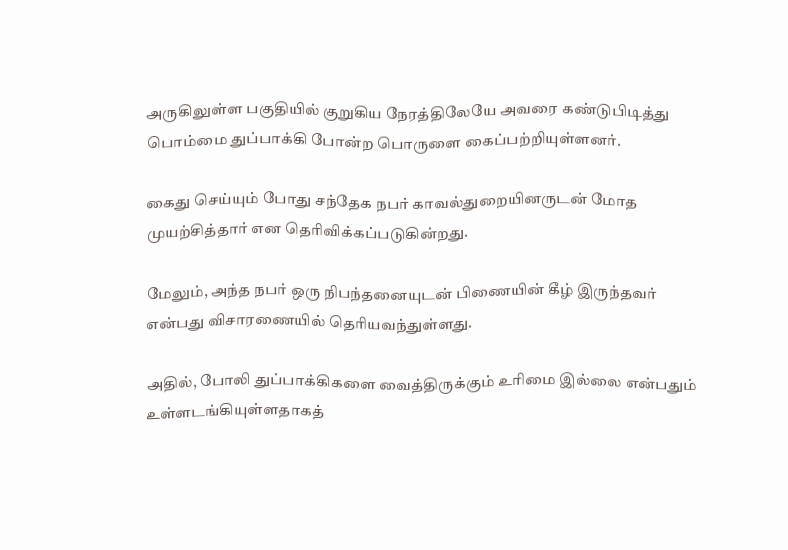அருகிலுள்ள பகுதியில் குறுகிய நேரத்திலேயே அவரை கண்டுபிடித்து பொம்மை துப்பாக்கி போன்ற பொருளை கைப்பற்றியுள்ளனர்.

கைது செய்யும் போது சந்தேக நபர் காவல்துறையினருடன் மோத முயற்சித்தார் என தெரிவிக்கப்படுகின்றது.

மேலும், அந்த நபர் ஒரு நிபந்தனையுடன் பிணையின் கீழ் இருந்தவர் என்பது விசாரணையில் தெரியவந்துள்ளது.

அதில், போலி துப்பாக்கிகளை வைத்திருக்கும் உரிமை இல்லை என்பதும் உள்ளடங்கியுள்ளதாகத்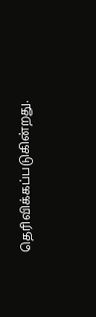தெரிவிக்கப்படுகின்றது.